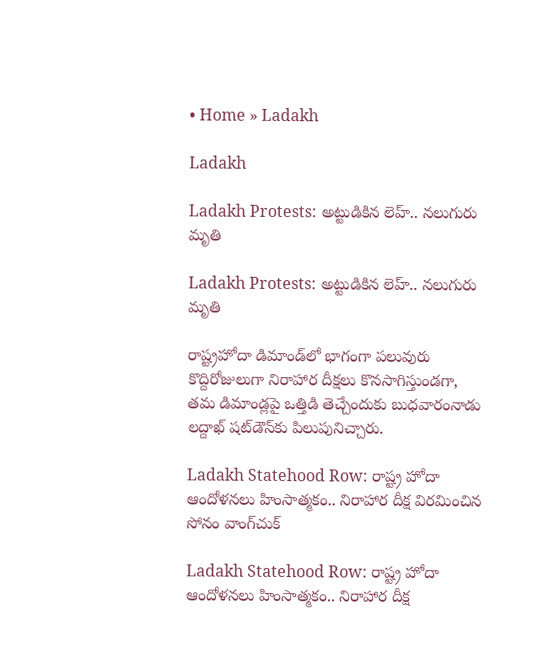• Home » Ladakh

Ladakh

Ladakh Protests: అట్టుడికిన లెహ్.. నలుగురు మృతి

Ladakh Protests: అట్టుడికిన లెహ్.. నలుగురు మృతి

రాష్ట్రహోదా డిమాండ్‌లో భాగంగా పలువురు కొద్దిరోజులుగా నిరాహార దీక్షలు కొనసాగిస్తుండగా, తమ డిమాండ్లపై ఒత్తిడి తెచ్చేందుకు బుధవారంనాడు లద్దాఖ్ షట్‌డౌన్‌కు పిలుపునిచ్చారు.

Ladakh Statehood Row: రాష్ట్ర హోదా ఆందోళనలు హింసాత్మకం.. నిరాహార దీక్ష విరమించిన సోనం వాంగ్‌చుక్

Ladakh Statehood Row: రాష్ట్ర హోదా ఆందోళనలు హింసాత్మకం.. నిరాహార దీక్ష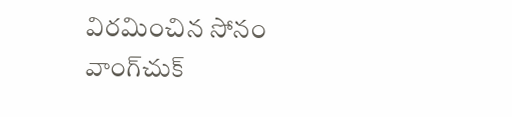విరమించిన సోనం వాంగ్‌చుక్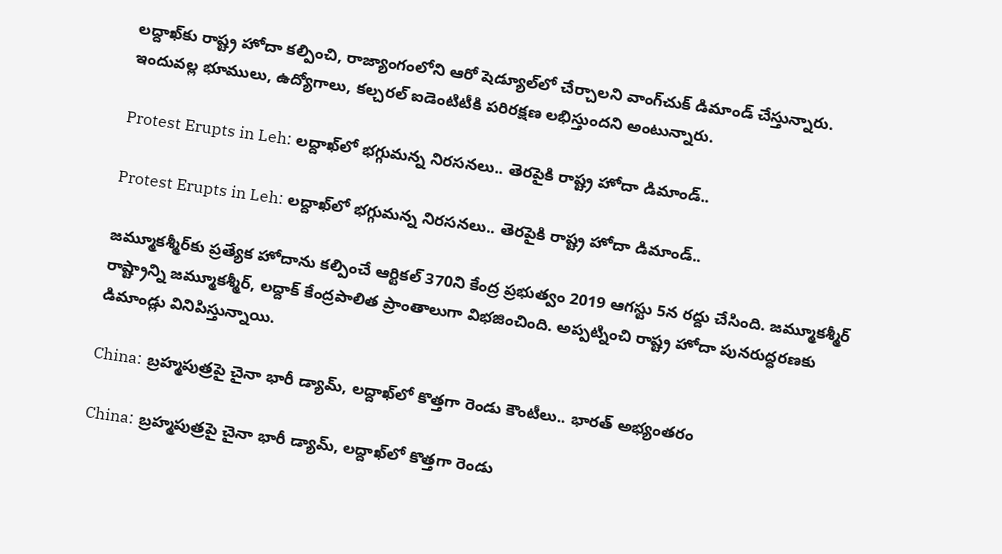లద్దాఖ్‌కు రాష్ట్ర హోదా కల్పించి, రాజ్యాంగంలోని ఆరో షెడ్యూల్‌లో చేర్చాలని వాంగ్‌చుక్ డిమాండ్ చేస్తున్నారు. ఇందువల్ల భూములు, ఉద్యోగాలు, కల్చరల్ ఐడెంటిటీకి పరిరక్షణ లభిస్తుందని అంటున్నారు.

Protest Erupts in Leh: లద్దాఖ్‌లో భగ్గుమన్న నిరసనలు.. తెరపైకి రాష్ట్ర హోదా డిమాండ్‌..

Protest Erupts in Leh: లద్దాఖ్‌లో భగ్గుమన్న నిరసనలు.. తెరపైకి రాష్ట్ర హోదా డిమాండ్‌..

జమ్మూకశ్మీర్‌కు ప్రత్యేక హోదాను కల్పించే ఆర్టికల్ 370ని కేంద్ర ప్రభుత్వం 2019 ఆగస్టు 5న రద్దు చేసింది. జమ్మూకశ్మీర్ రాష్ట్రాన్ని జమ్మూకశ్మీర్, లద్దాక్ కేంద్రపాలిత ప్రాంతాలుగా విభజించింది. అప్పట్నించి రాష్ట్ర హోదా పునరుద్ధరణకు డిమాండ్లు వినిపిస్తున్నాయి.

China: బ్రహ్మపుత్రపై చైనా భారీ డ్యామ్, లద్దాఖ్‌లో కొత్తగా రెండు కౌంటీలు.. భారత్ అభ్యంతరం

China: బ్రహ్మపుత్రపై చైనా భారీ డ్యామ్, లద్దాఖ్‌లో కొత్తగా రెండు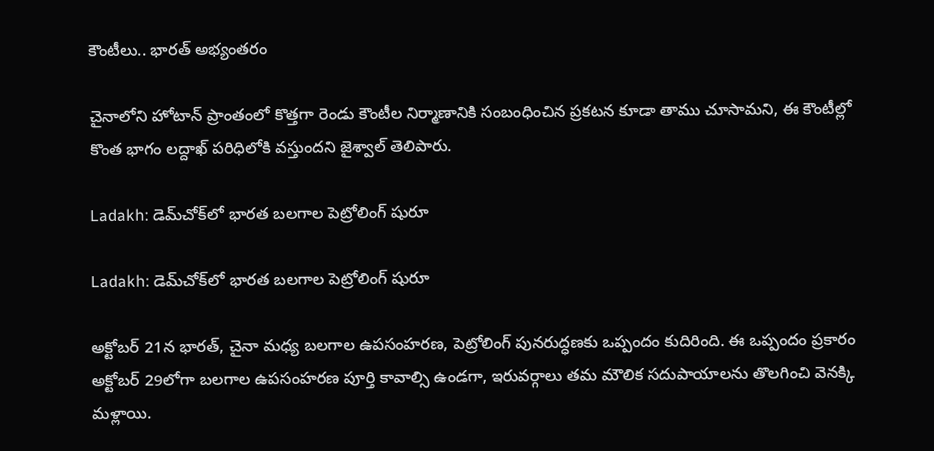కౌంటీలు.. భారత్ అభ్యంతరం

చైనాలోని హోటాన్ ప్రాంతంలో కొత్తగా రెండు కౌంటీల నిర్మాణానికి సంబంధించిన ప్రకటన కూడా తాము చూసామని, ఈ కౌంటీల్లో కొంత భాగం లద్దాఖ్ పరిధిలోకి వస్తుందని జైశ్వాల్ తెలిపారు.

Ladakh: డెమ్‌చోక్‌లో భారత బలగాల పెట్రోలింగ్ షురూ

Ladakh: డెమ్‌చోక్‌లో భారత బలగాల పెట్రోలింగ్ షురూ

అక్టోబర్ 21న భారత్, చైనా మధ్య బలగాల ఉపసంహరణ, పెట్రోలింగ్ పునరుద్ధణకు ఒప్పందం కుదిరింది. ఈ ఒప్పందం ప్రకారం అక్టోబర్ 29లోగా బలగాల ఉపసంహరణ పూర్తి కావాల్సి ఉండగా, ఇరువర్గాలు తమ మౌలిక సదుపాయాలను తొలగించి వెనక్కి మళ్లాయి.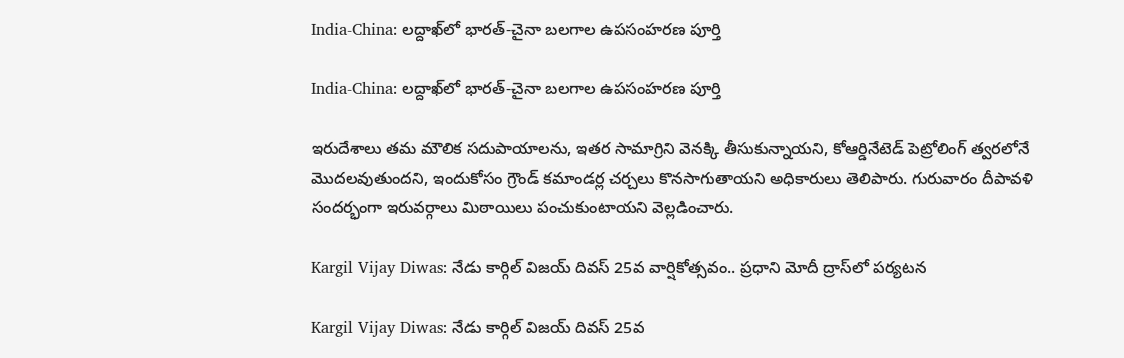India-China: లద్దాఖ్‌లో భారత్-చైనా బలగాల ఉపసంహరణ పూర్తి

India-China: లద్దాఖ్‌లో భారత్-చైనా బలగాల ఉపసంహరణ పూర్తి

ఇరుదేశాలు తమ మౌలిక సదుపాయాలను, ఇతర సామాగ్రిని వెనక్కి తీసుకున్నాయని, కోఆర్డినేటెడ్ పెట్రోలింగ్‌ త్వరలోనే మొదలవుతుందని, ఇందుకోసం గ్రౌండ్ కమాండర్ల చర్చలు కొనసాగుతాయని అధికారులు తెలిపారు. గురువారం దీపావళి సందర్భంగా ఇరువర్గాలు మిఠాయిలు పంచుకుంటాయని వెల్లడించారు.

Kargil Vijay Diwas: నేడు కార్గిల్ విజయ్ దివస్ 25వ వార్షికోత్సవం.. ప్రధాని మోదీ ద్రాస్‌లో పర్యటన

Kargil Vijay Diwas: నేడు కార్గిల్ విజయ్ దివస్ 25వ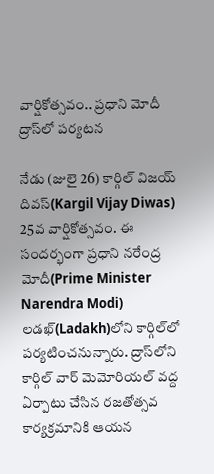వార్షికోత్సవం.. ప్రధాని మోదీ ద్రాస్‌లో పర్యటన

నేడు (జులై 26) కార్గిల్ విజయ్ దివస్(Kargil Vijay Diwas) 25వ వార్షికోత్సవం. ఈ సందర్భంగా ప్రధాని నరేంద్ర మోదీ(Prime Minister Narendra Modi) లడఖ్‌(Ladakh)లోని కార్గిల్‌లో పర్యటించనున్నారు. ద్రాస్‌లోని కార్గిల్ వార్ మెమోరియల్ వద్ద ఏర్పాటు చేసిన రజతోత్సవ కార్యక్రమానికి ఆయన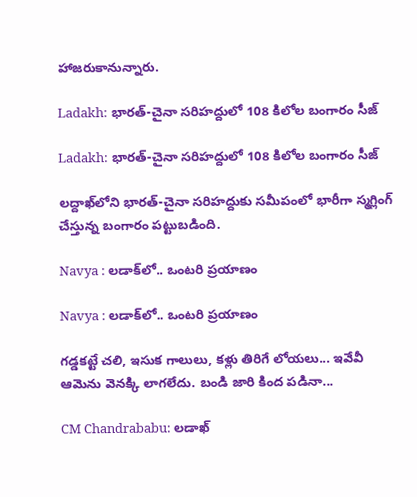హాజరుకానున్నారు.

Ladakh: భారత్‌-చైనా సరిహద్దులో 108 కిలోల బంగారం సీజ్‌

Ladakh: భారత్‌-చైనా సరిహద్దులో 108 కిలోల బంగారం సీజ్‌

లద్దాఖ్‌లోని భారత్‌-చైనా సరిహద్దుకు సమీపంలో భారీగా స్మగ్లింగ్‌ చేస్తున్న బంగారం పట్టుబడింది.

Navya : లడాక్‌లో.. ఒంటరి ప్రయాణం

Navya : లడాక్‌లో.. ఒంటరి ప్రయాణం

గడ్డకట్టే చలి, ఇసుక గాలులు, కళ్లు తిరిగే లోయలు... ఇవేవీ ఆమెను వెనక్కి లాగలేదు. బండి జారి కింద పడినా...

CM Chandrababu: లడాఖ్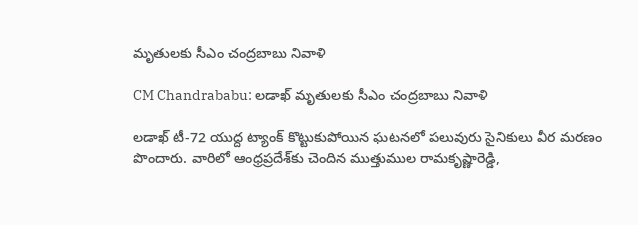మృతులకు సీఎం చంద్రబాబు నివాళి

CM Chandrababu: లడాఖ్ మృతులకు సీఎం చంద్రబాబు నివాళి

లడాఖ్ టీ-72 యుద్ద ట్యాంక్ కొట్టుకుపోయిన ఘటనలో పలువురు సైనికులు వీర మరణం పొందారు. వారిలో ఆంధ్రప్రదేశ్‌‌కు చెందిన ముత్తుముల రామకృష్ణారెడ్డి,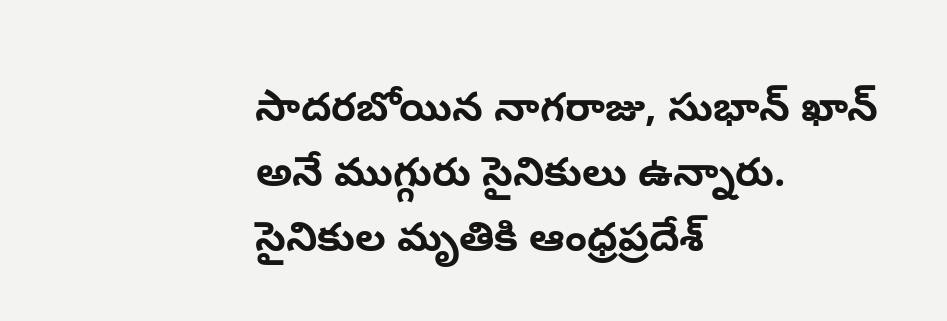సాదరబోయిన నాగరాజు, సుభాన్ ఖాన్ అనే ముగ్గురు సైనికులు ఉన్నారు. సైనికుల మృతికి ఆంధ్రప్రదేశ్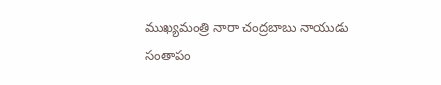ముఖ్యమంత్రి నారా చంద్రబాబు నాయుడు సంతాపం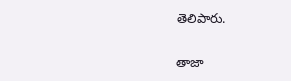తెలిపారు.

తాజా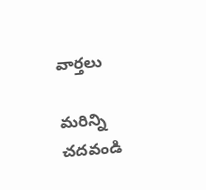వార్తలు

మరిన్ని చదవండి